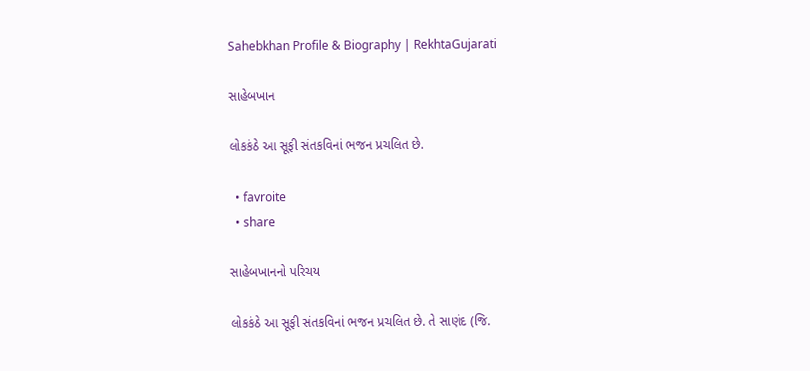Sahebkhan Profile & Biography | RekhtaGujarati

સાહેબખાન

લોકકંઠે આ સૂફી સંતકવિનાં ભજન પ્રચલિત છે.

  • favroite
  • share

સાહેબખાનનો પરિચય

લોકકંઠે આ સૂફી સંતકવિનાં ભજન પ્રચલિત છે. તે સાણંદ (જિ.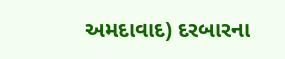અમદાવાદ) દરબારના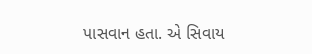પાસવાન હતા. એ સિવાય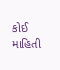કોઈ માહિતી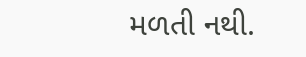મળતી નથી.